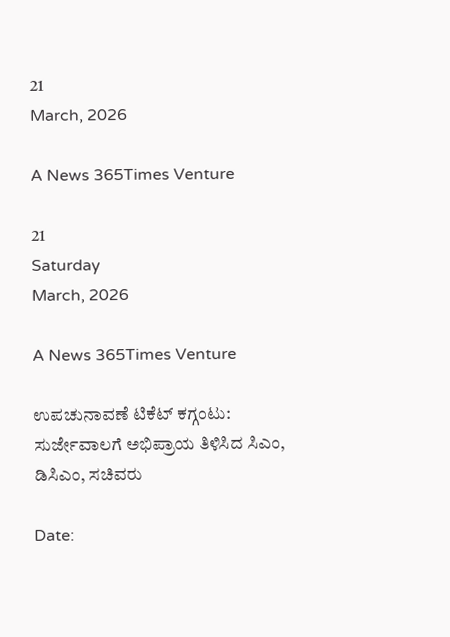21
March, 2026

A News 365Times Venture

21
Saturday
March, 2026

A News 365Times Venture

ಉಪಚುನಾವಣೆ ಟಿಕೆಟ್ ಕಗ್ಗಂಟು: ಸುರ್ಜೇವಾಲಗೆ ಅಭಿಪ್ರಾಯ ತಿಳಿಸಿದ ಸಿಎಂ, ಡಿಸಿಎಂ, ಸಚಿವರು

Date: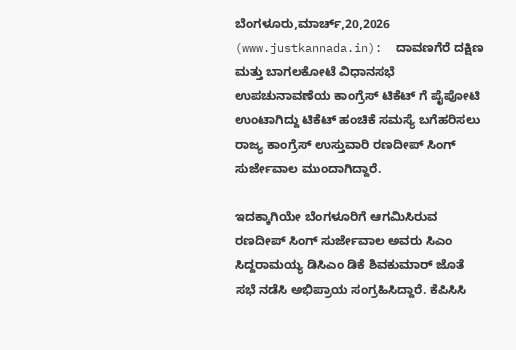ಬೆಂಗಳೂರು,ಮಾರ್ಚ್,20,2026 (www.justkannada.in):  ದಾವಣಗೆರೆ ದಕ್ಷಿಣ ಮತ್ತು ಬಾಗಲಕೋಟೆ ವಿಧಾನಸಭೆ ಉಪಚುನಾವಣೆಯ ಕಾಂಗ್ರೆಸ್ ಟಿಕೆಟ್ ಗೆ ಪೈಪೋಟಿ ಉಂಟಾಗಿದ್ದು ಟಿಕೆಟ್ ಹಂಚಿಕೆ ಸಮಸ್ಯೆ ಬಗೆಹರಿಸಲು ರಾಜ್ಯ ಕಾಂಗ್ರೆಸ್ ಉಸ್ತುವಾರಿ ರಣದೀಪ್ ಸಿಂಗ್ ಸುರ್ಜೇವಾಲ ಮುಂದಾಗಿದ್ದಾರೆ.

ಇದಕ್ಕಾಗಿಯೇ ಬೆಂಗಳೂರಿಗೆ ಆಗಮಿಸಿರುವ ರಣದೀಪ್ ಸಿಂಗ್ ಸುರ್ಜೇವಾಲ ಅವರು ಸಿಎಂ ಸಿದ್ದರಾಮಯ್ಯ ಡಿಸಿಎಂ ಡಿಕೆ ಶಿವಕುಮಾರ್ ಜೊತೆ ಸಭೆ ನಡೆಸಿ ಅಭಿಪ್ರಾಯ ಸಂಗ್ರಹಿಸಿದ್ದಾರೆ. ಕೆಪಿಸಿಸಿ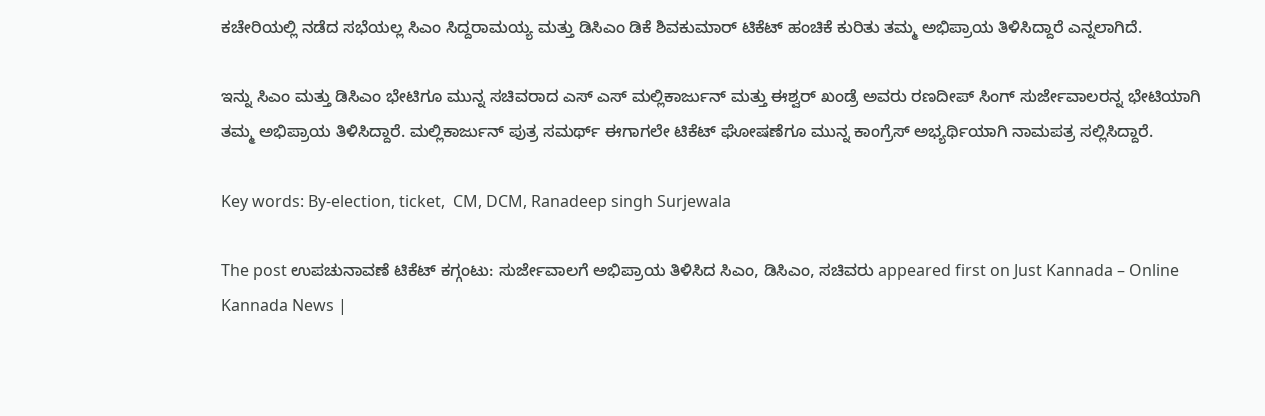ಕಚೇರಿಯಲ್ಲಿ ನಡೆದ ಸಭೆಯಲ್ಲ ಸಿಎಂ ಸಿದ್ದರಾಮಯ್ಯ ಮತ್ತು ಡಿಸಿಎಂ ಡಿಕೆ ಶಿವಕುಮಾರ್ ಟಿಕೆಟ್ ಹಂಚಿಕೆ ಕುರಿತು ತಮ್ಮ ಅಭಿಪ್ರಾಯ ತಿಳಿಸಿದ್ದಾರೆ ಎನ್ನಲಾಗಿದೆ.

ಇನ್ನು ಸಿಎಂ ಮತ್ತು ಡಿಸಿಎಂ ಭೇಟಿಗೂ ಮುನ್ನ ಸಚಿವರಾದ ಎಸ್ ಎಸ್ ಮಲ್ಲಿಕಾರ್ಜುನ್ ಮತ್ತು ಈಶ್ವರ್ ಖಂಡ್ರೆ ಅವರು ರಣದೀಪ್ ಸಿಂಗ್ ಸುರ್ಜೇವಾಲರನ್ನ ಭೇಟಿಯಾಗಿ ತಮ್ಮ ಅಭಿಪ್ರಾಯ ತಿಳಿಸಿದ್ದಾರೆ. ಮಲ್ಲಿಕಾರ್ಜುನ್ ಪುತ್ರ ಸಮರ್ಥ್ ಈಗಾಗಲೇ ಟಿಕೆಟ್ ಘೋಷಣೆಗೂ ಮುನ್ನ ಕಾಂಗ್ರೆಸ್ ಅಭ್ಯರ್ಥಿಯಾಗಿ ನಾಮಪತ್ರ ಸಲ್ಲಿಸಿದ್ದಾರೆ.

Key words: By-election, ticket,  CM, DCM, Ranadeep singh Surjewala

The post ಉಪಚುನಾವಣೆ ಟಿಕೆಟ್ ಕಗ್ಗಂಟು: ಸುರ್ಜೇವಾಲಗೆ ಅಭಿಪ್ರಾಯ ತಿಳಿಸಿದ ಸಿಎಂ, ಡಿಸಿಎಂ, ಸಚಿವರು appeared first on Just Kannada – Online Kannada News |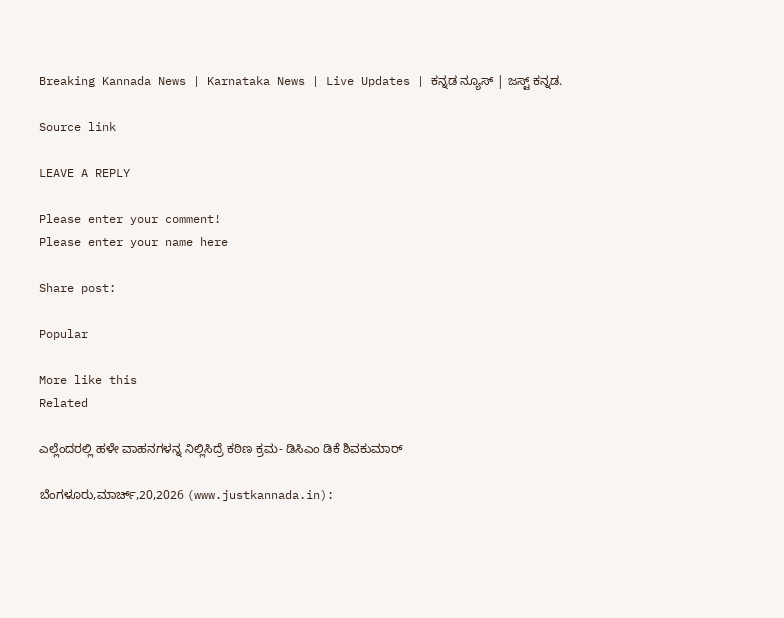Breaking Kannada News | Karnataka News | Live Updates | ಕನ್ನಡ ನ್ಯೂಸ್ | ಜಸ್ಟ್ ಕನ್ನಡ.

Source link

LEAVE A REPLY

Please enter your comment!
Please enter your name here

Share post:

Popular

More like this
Related

ಎಲ್ಲೆಂದರಲ್ಲಿ ಹಳೇ ವಾಹನಗಳನ್ನ ನಿಲ್ಲಿಸಿದ್ರೆ ಕಠಿಣ ಕ್ರಮ- ಡಿಸಿಎಂ ಡಿಕೆ ಶಿವಕುಮಾರ್

ಬೆಂಗಳೂರು,ಮಾರ್ಚ್,20,2026 (www.justkannada.in):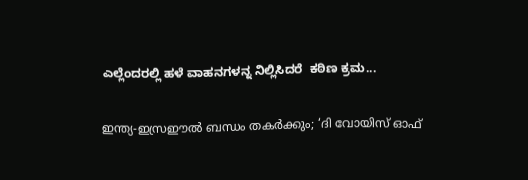ಎಲ್ಲೆಂದರಲ್ಲಿ ಹಳೆ ವಾಹನಗಳನ್ನ ನಿಲ್ಲಿಸಿದರೆ  ಕಠಿಣ ಕ್ರಮ...

ഇന്ത്യ-ഇസ്രഈല്‍ ബന്ധം തകര്‍ക്കും; ‘ദി വോയിസ് ഓഫ്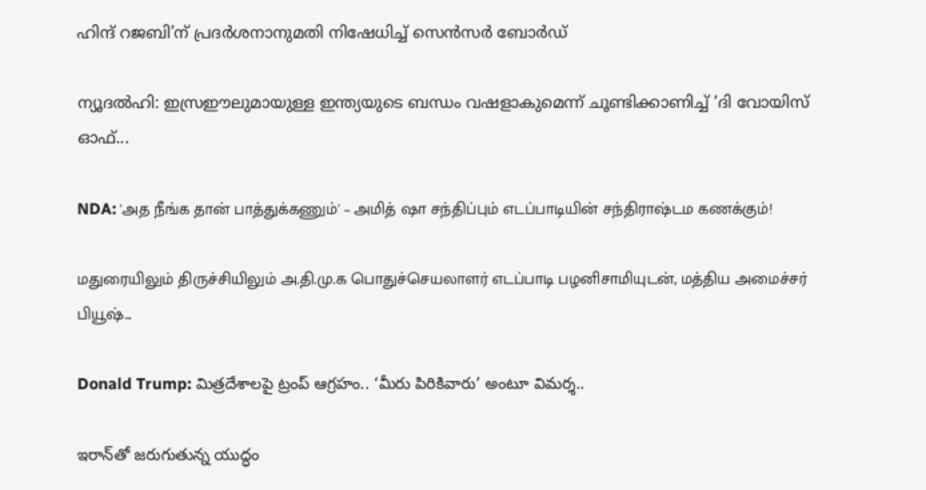ഹിന്ദ് റജബി’ന് പ്രദര്‍ശനാനുമതി നിഷേധിച്ച് സെന്‍സര്‍ ബോര്‍ഡ്

ന്യൂദല്‍ഹി: ഇസ്രഈലുമായുള്ള ഇന്ത്യയുടെ ബന്ധം വഷളാകുമെന്ന് ചൂണ്ടിക്കാണിച്ച് ‘ദി വോയിസ് ഓഫ്...

NDA: 'அத நீங்க தான் பாத்துக்கணும்' – அமித் ஷா சந்திப்பும் எடப்பாடியின் சந்திராஷ்டம கணக்கும்!

மதுரையிலும் திருச்சியிலும் அ.தி.மு.க பொதுச்செயலாளர் எடப்பாடி பழனிசாமியுடன், மத்திய அமைச்சர் பியூஷ்...

Donald Trump: మిత్రదేశాలపై ట్రంప్ ఆగ్రహం.. ‘మీరు పిరికివారు’ అంటూ విమర్శ..

ఇరాన్‌తో జరుగుతున్న యుద్ధం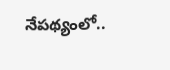నేపథ్యంలో..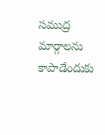సముద్ర మార్గాలను కాపాడేందుకు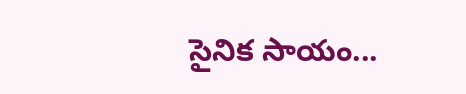సైనిక సాయం...